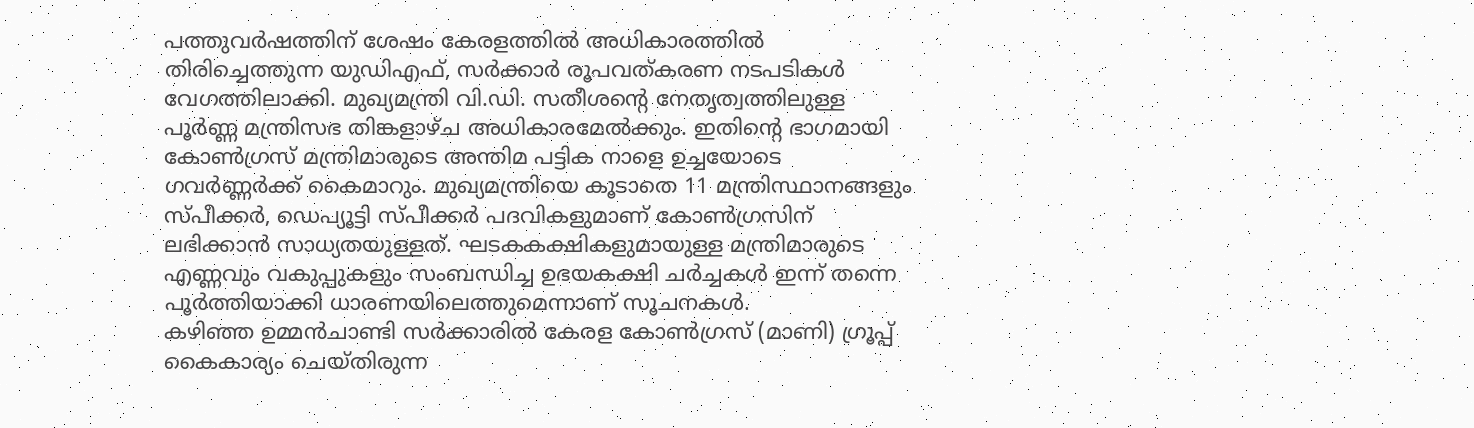പത്തുവർഷത്തിന് ശേഷം കേരളത്തിൽ അധികാരത്തിൽ തിരിച്ചെത്തുന്ന യുഡിഎഫ്, സർക്കാർ രൂപവത്കരണ നടപടികൾ വേഗത്തിലാക്കി. മുഖ്യമന്ത്രി വി.ഡി. സതീശന്റെ നേതൃത്വത്തിലുള്ള പൂർണ്ണ മന്ത്രിസഭ തിങ്കളാഴ്ച അധികാരമേൽക്കും. ഇതിന്റെ ഭാഗമായി കോൺഗ്രസ് മന്ത്രിമാരുടെ അന്തിമ പട്ടിക നാളെ ഉച്ചയോടെ ഗവർണ്ണർക്ക് കൈമാറും. മുഖ്യമന്ത്രിയെ കൂടാതെ 11 മന്ത്രിസ്ഥാനങ്ങളും സ്പീക്കർ, ഡെപ്യൂട്ടി സ്പീക്കർ പദവികളുമാണ് കോൺഗ്രസിന് ലഭിക്കാൻ സാധ്യതയുള്ളത്. ഘടകകക്ഷികളുമായുള്ള മന്ത്രിമാരുടെ എണ്ണവും വകുപ്പുകളും സംബന്ധിച്ച ഉഭയകക്ഷി ചർച്ചകൾ ഇന്ന് തന്നെ പൂർത്തിയാക്കി ധാരണയിലെത്തുമെന്നാണ് സൂചനകൾ.
കഴിഞ്ഞ ഉമ്മൻചാണ്ടി സർക്കാരിൽ കേരള കോൺഗ്രസ് (മാണി) ഗ്രൂപ്പ് കൈകാര്യം ചെയ്തിരുന്ന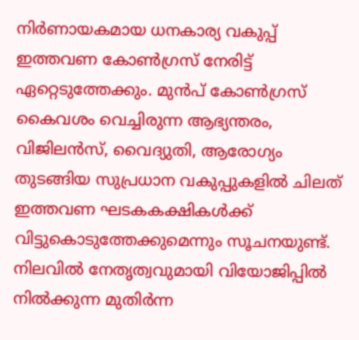നിർണായകമായ ധനകാര്യ വകുപ്പ് ഇത്തവണ കോൺഗ്രസ് നേരിട്ട് ഏറ്റെടുത്തേക്കും. മുൻപ് കോൺഗ്രസ് കൈവശം വെച്ചിരുന്ന ആഭ്യന്തരം, വിജിലൻസ്, വൈദ്യുതി, ആരോഗ്യം തുടങ്ങിയ സുപ്രധാന വകുപ്പുകളിൽ ചിലത് ഇത്തവണ ഘടകകക്ഷികൾക്ക് വിട്ടുകൊടുത്തേക്കുമെന്നും സൂചനയുണ്ട്. നിലവിൽ നേതൃത്വവുമായി വിയോജിപ്പിൽ നിൽക്കുന്ന മുതിർന്ന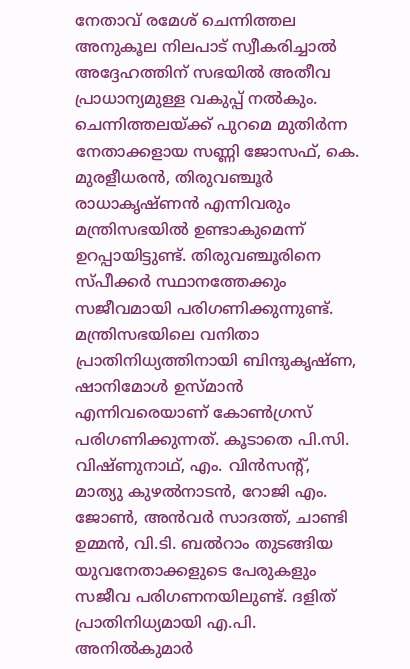നേതാവ് രമേശ് ചെന്നിത്തല അനുകൂല നിലപാട് സ്വീകരിച്ചാൽ അദ്ദേഹത്തിന് സഭയിൽ അതീവ പ്രാധാന്യമുള്ള വകുപ്പ് നൽകും. ചെന്നിത്തലയ്ക്ക് പുറമെ മുതിർന്ന നേതാക്കളായ സണ്ണി ജോസഫ്, കെ. മുരളീധരൻ, തിരുവഞ്ചൂർ രാധാകൃഷ്ണൻ എന്നിവരും മന്ത്രിസഭയിൽ ഉണ്ടാകുമെന്ന് ഉറപ്പായിട്ടുണ്ട്. തിരുവഞ്ചൂരിനെ സ്പീക്കർ സ്ഥാനത്തേക്കും സജീവമായി പരിഗണിക്കുന്നുണ്ട്.
മന്ത്രിസഭയിലെ വനിതാ പ്രാതിനിധ്യത്തിനായി ബിന്ദുകൃഷ്ണ, ഷാനിമോൾ ഉസ്മാൻ എന്നിവരെയാണ് കോൺഗ്രസ് പരിഗണിക്കുന്നത്. കൂടാതെ പി.സി. വിഷ്ണുനാഥ്, എം. വിൻസന്റ്, മാത്യു കുഴൽനാടൻ, റോജി എം. ജോൺ, അൻവർ സാദത്ത്, ചാണ്ടി ഉമ്മൻ, വി.ടി. ബൽറാം തുടങ്ങിയ യുവനേതാക്കളുടെ പേരുകളും സജീവ പരിഗണനയിലുണ്ട്. ദളിത് പ്രാതിനിധ്യമായി എ.പി. അനിൽകുമാർ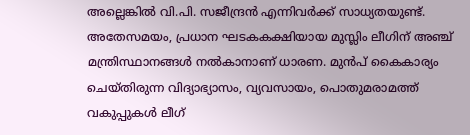അല്ലെങ്കിൽ വി.പി. സജീന്ദ്രൻ എന്നിവർക്ക് സാധ്യതയുണ്ട്. അതേസമയം, പ്രധാന ഘടകകക്ഷിയായ മുസ്ലിം ലീഗിന് അഞ്ച് മന്ത്രിസ്ഥാനങ്ങൾ നൽകാനാണ് ധാരണ. മുൻപ് കൈകാര്യം ചെയ്തിരുന്ന വിദ്യാഭ്യാസം, വ്യവസായം, പൊതുമരാമത്ത് വകുപ്പുകൾ ലീഗ്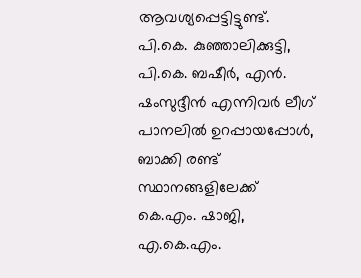ആവശ്യപ്പെട്ടിട്ടുണ്ട്. പി.കെ. കുഞ്ഞാലിക്കുട്ടി, പി.കെ. ബഷീർ, എൻ. ഷംസുദ്ദീൻ എന്നിവർ ലീഗ് പാനലിൽ ഉറപ്പായപ്പോൾ, ബാക്കി രണ്ട് സ്ഥാനങ്ങളിലേക്ക് കെ.എം. ഷാജി, എ.കെ.എം.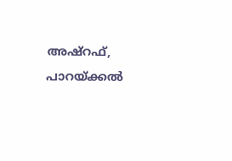അഷ്റഫ്, പാറയ്ക്കൽ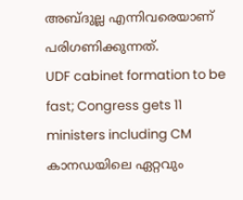അബ്ദുല്ല എന്നിവരെയാണ് പരിഗണിക്കുന്നത്.
UDF cabinet formation to be fast; Congress gets 11 ministers including CM
കാനഡയിലെ ഏറ്റവും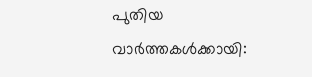പുതിയ വാർത്തകൾക്കായി: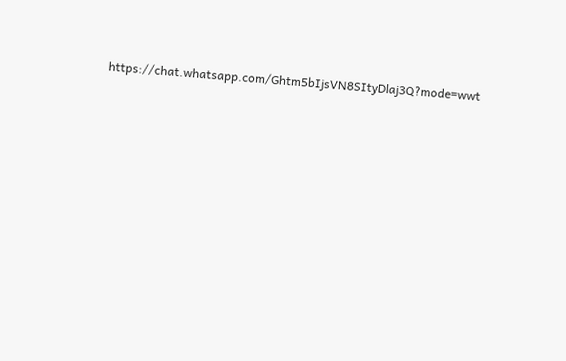https://chat.whatsapp.com/Ghtm5bIjsVN8SItyDlaj3Q?mode=wwt